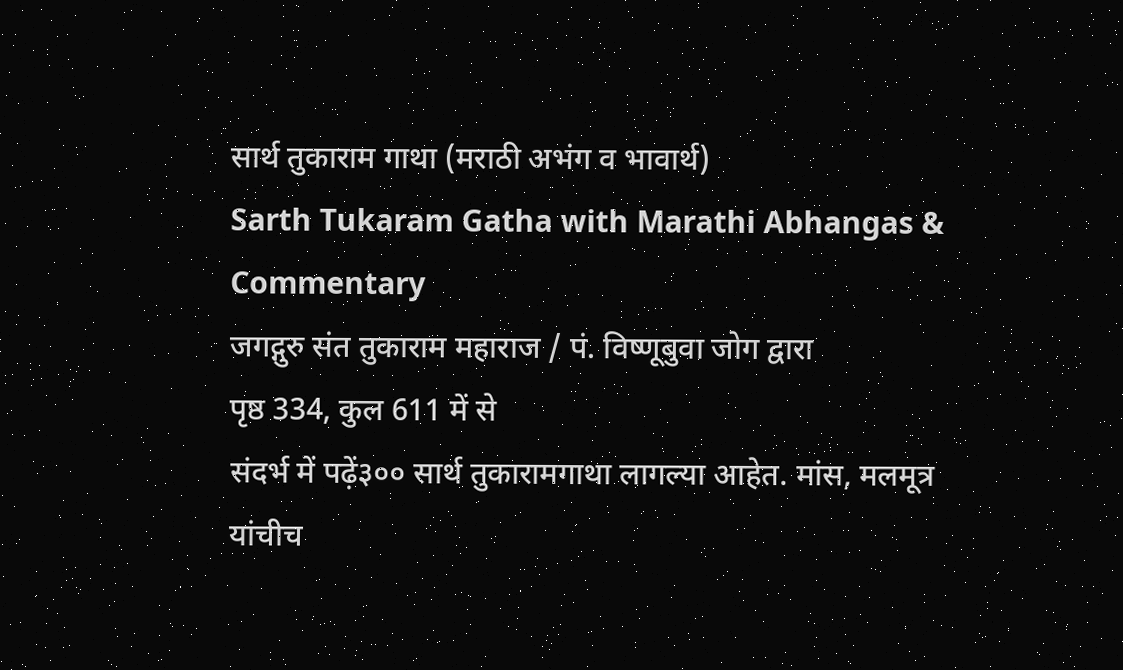सार्थ तुकाराम गाथा (मराठी अभंग व भावार्थ)
Sarth Tukaram Gatha with Marathi Abhangas & Commentary
जगद्गुरु संत तुकाराम महाराज / पं. विष्णूबुवा जोग द्वारा
पृष्ठ 334, कुल 611 में से
संदर्भ में पढ़ें३०० सार्थ तुकारामगाथा लागल्या आहेत. मांस, मलमूत्र यांचीच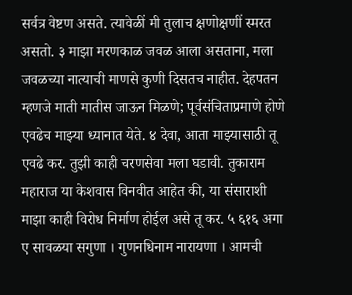सर्वत्र वेष्टण असते. त्यावेळीं मी तुलाच क्षणोक्षणीं स्मरत असतो. ३ माझा मरणकाळ जवळ आला असताना, मला जवळच्या नात्याची माणसे कुणी दिसतच नाहीत. देहपतन म्हणजे माती मातीस जाऊन मिळणे; पूर्वसंचिताप्रमाणे होणे एवढेच माझ्या ध्यानात येते. ४ देवा, आता माझ्यासाठी तू एवढे कर. तुझी काही चरणसेवा मला घडावी. तुकाराम महाराज या केशवास विनवीत आहेत की, या संसाराशी माझा काही विरोध निर्माण होईल असे तू कर. ५ ६१६ अगा ए सावळया सगुणा । गुणनधिनाम नारायणा । आमची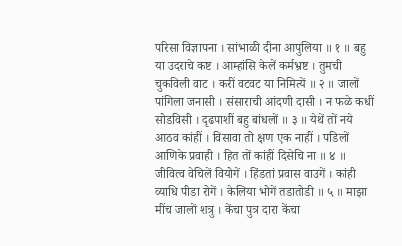परिसा विज्ञापना । सांभाळी दीना आपुलिया ॥ १ ॥ बहु या उदराचे कष्ट । आम्हांसि केलें कर्मभ्रष्ट । तुमची चुकविली वाट । करीं वटवट या निमित्यें ॥ २ ॥ जालों पांगिला जनासी । संसाराची आंदणी दासी । न फळे कधीं सोडविसी । दृढपाशीं बहु बांधलों ॥ ३ ॥ येथें तों नये आठव कांहीं । विसावा तो क्षण एक नाहीं । पडिलों आणिके प्रवाही । हित तों कांहीं दिसेचि ना ॥ ४ ॥ जीवित्व वेचिलें वियोगें । हिंडतां प्रवास वाउगें । कांही व्याधि पीडा रोगें । केलिया भोगें तडातोडी ॥ ५ ॥ माझा मींच जालों शत्रु । केंचा पुत्र दारा केंचा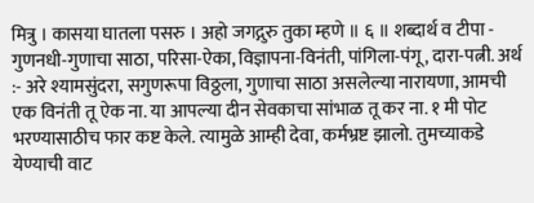मित्रु । कासया घातला पसरु । अहो जगद्गुरु तुका म्हणे ॥ ६ ॥ शब्दार्थ व टीपा - गुणनधी-गुणाचा साठा, परिसा-ऐका, विज्ञापना-विनंती, पांगिला-पंगू, दारा-पत्नी. अर्थ :- अरे श्यामसुंदरा, सगुणरूपा विठ्ठला, गुणाचा साठा असलेल्या नारायणा, आमची एक विनंती तू ऐक ना. या आपल्या दीन सेवकाचा सांभाळ तू कर ना. १ मी पोट भरण्यासाठीच फार कष्ट केले. त्यामुळे आम्ही देवा, कर्मभ्रष्ट झालो. तुमच्याकडे येण्याची वाट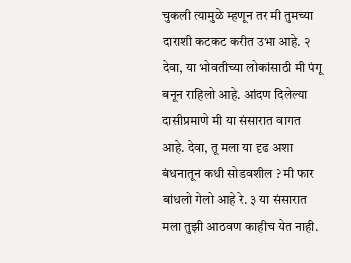चुकली त्यामुळे म्हणून तर मी तुमच्या दाराशी कटकट करीत उभा आहे. २ देवा, या भोवतीच्या लोकांसाठी मी पंगू बनून राहिलो आहे. आंदण दिलेल्या दासीप्रमाणे मी या संसारात वागत आहे. देवा, तू मला या दृढ अशा बंधनातून कधी सोडवशील ? मी फार बांधलो गेलो आहे रे. ३ या संसारात मला तुझी आठवण काहीच येत नाही.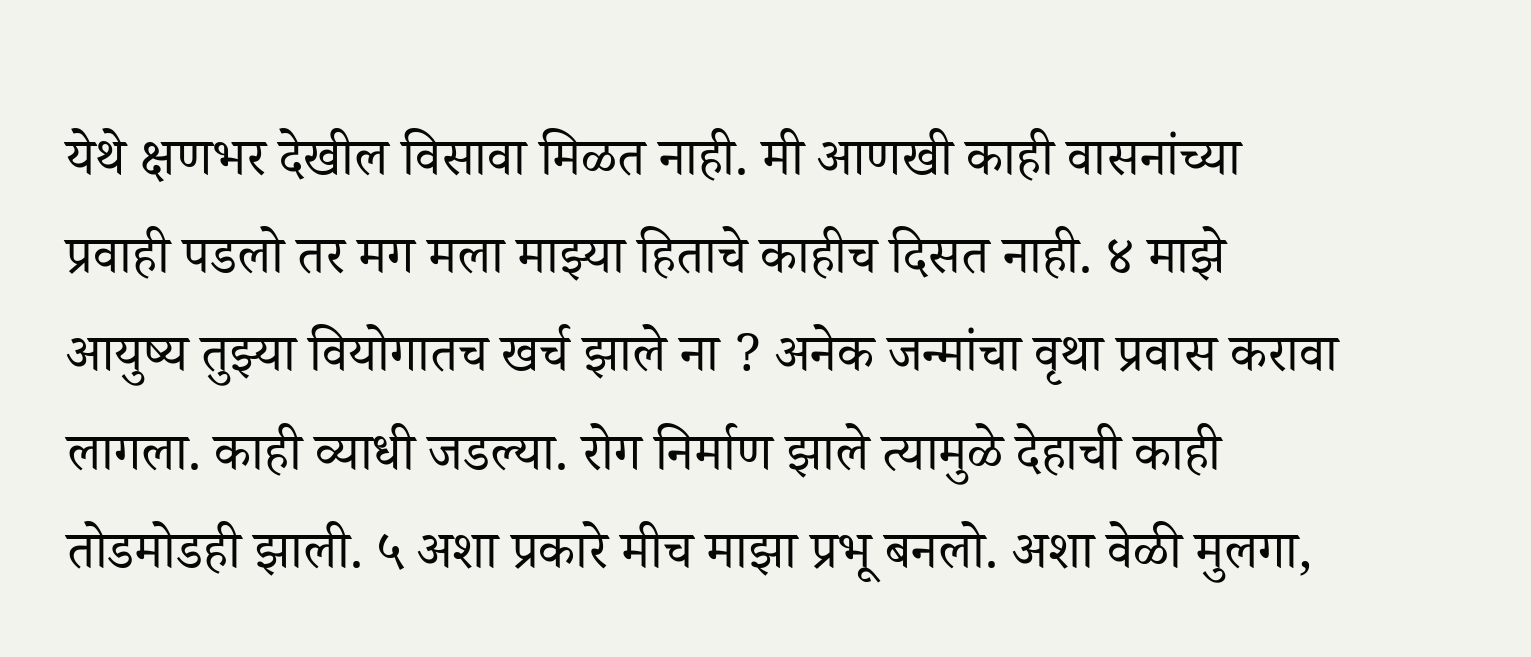येथे क्षणभर देखील विसावा मिळत नाही. मी आणखी काही वासनांच्या प्रवाही पडलो तर मग मला माझ्या हिताचे काहीच दिसत नाही. ४ माझे आयुष्य तुझ्या वियोगातच खर्च झाले ना ? अनेक जन्मांचा वृथा प्रवास करावा लागला. काही व्याधी जडल्या. रोग निर्माण झाले त्यामुळे देहाची काही तोडमोडही झाली. ५ अशा प्रकारे मीच माझा प्रभू बनलो. अशा वेळी मुलगा,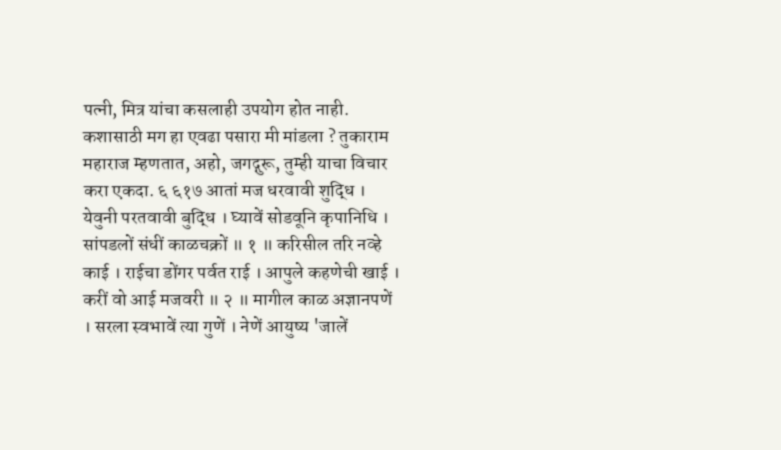पत्नी, मित्र यांचा कसलाही उपयोग होत नाही. कशासाठी मग हा एवढा पसारा मी मांडला ? तुकाराम महाराज म्हणतात, अहो, जगद्गुरू, तुम्ही याचा विचार करा एकदा. ६ ६१७ आतां मज धरवावी शुद्धि । येवुनी परतवावी बुद्धि । घ्यावें सोडवूनि कृपानिधि । सांपडलों संधीं काळचक्रों ॥ १ ॥ करिसील तरि नव्हे काई । राईचा डोंगर पर्वत राई । आपुले कहणेची खाई । करीं वो आई मजवरी ॥ २ ॥ मागील काळ अज्ञानपणें । सरला स्वभावें त्या गुणें । नेणें आयुष्य 'जालें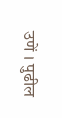उणें । पुढील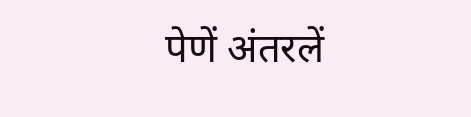पेणें अंतरलें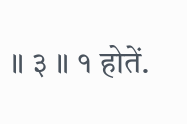॥ ३ ॥ १ होतें.